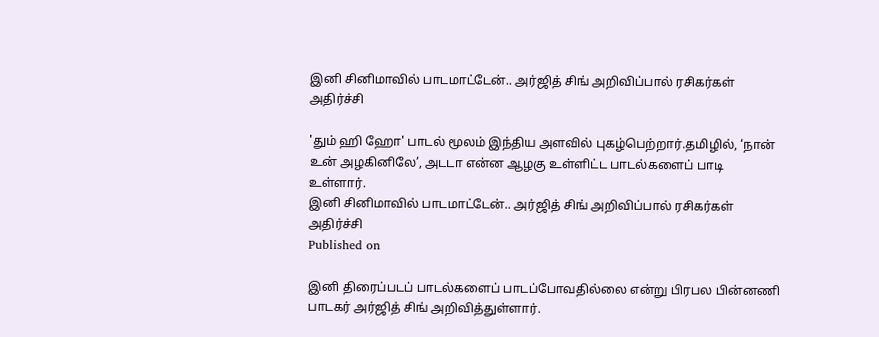இனி சினிமாவில் பாடமாட்டேன்.. அர்ஜித் சிங் அறிவிப்பால் ரசிகர்கள் அதிர்ச்சி

'தும் ஹி ஹோ' பாடல் மூலம் இந்திய அளவில் புகழ்பெற்றார்.தமிழில், ‘நான் உன் அழகினிலே’, அடடா என்ன ஆழகு உள்ளிட்ட பாடல்களைப் பாடி உள்ளார்.
இனி சினிமாவில் பாடமாட்டேன்.. அர்ஜித் சிங் அறிவிப்பால் ரசிகர்கள் அதிர்ச்சி
Published on

இனி திரைப்படப் பாடல்களைப் பாடப்போவதில்லை என்று பிரபல பின்னணி பாடகர் அர்ஜித் சிங் அறிவித்துள்ளார்.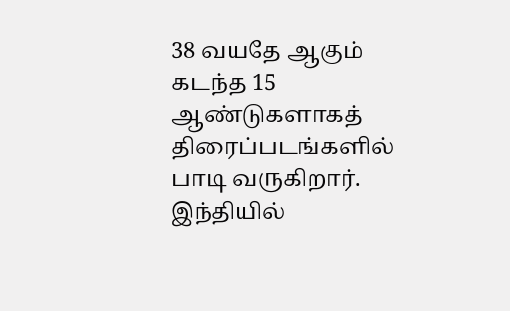38 வயதே ஆகும் கடந்த 15 ஆண்டுகளாகத் திரைப்படங்களில் பாடி வருகிறார். இந்தியில்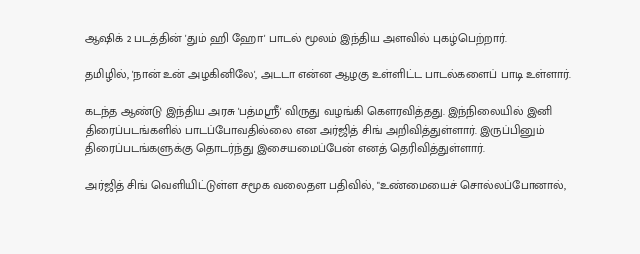ஆஷிக் 2 படத்தின் 'தும் ஹி ஹோ' பாடல் மூலம் இந்திய அளவில் புகழ்பெற்றார்.

தமிழில், 'நான் உன் அழகினிலே', அடடா என்ன ஆழகு உள்ளிட்ட பாடல்களைப் பாடி உள்ளார்.

கடந்த ஆண்டு இந்திய அரசு 'பத்மஸ்ரீ' விருது வழங்கி கௌரவித்தது. இந்நிலையில் இனி திரைப்படங்களில் பாடப்போவதில்லை என அர்ஜித் சிங் அறிவித்துள்ளார். இருப்பினும் திரைப்படங்களுக்கு தொடர்ந்து இசையமைப்பேன் எனத் தெரிவித்துள்ளார்.

அர்ஜித் சிங் வெளியிட்டுள்ள சமூக வலைதள பதிவில், "உண்மையைச் சொல்லப்போனால்,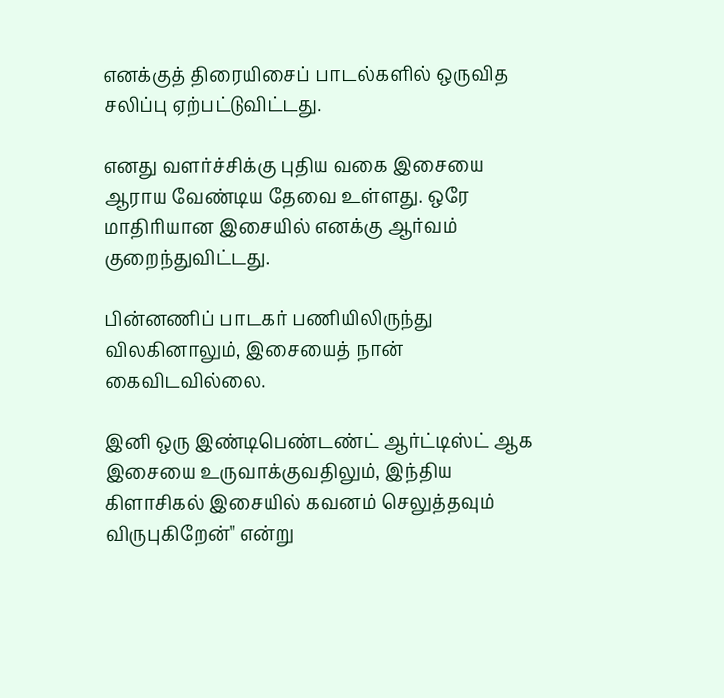எனக்குத் திரையிசைப் பாடல்களில் ஒருவித சலிப்பு ஏற்பட்டுவிட்டது.

எனது வளர்ச்சிக்கு புதிய வகை இசையை ஆராய வேண்டிய தேவை உள்ளது. ஒரே மாதிரியான இசையில் எனக்கு ஆர்வம் குறைந்துவிட்டது.

பின்னணிப் பாடகர் பணியிலிருந்து விலகினாலும், இசையைத் நான் கைவிடவில்லை.

இனி ஒரு இண்டிபெண்டண்ட் ஆர்ட்டிஸ்ட் ஆக இசையை உருவாக்குவதிலும், இந்திய கிளாசிகல் இசையில் கவனம் செலுத்தவும் விருபுகிறேன்" என்று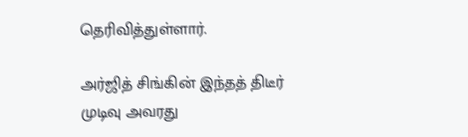தெரிவித்துள்ளார்.

அர்ஜித் சிங்கின் இந்தத் திடீர் முடிவு அவரது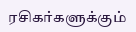ரசிகர்களுக்கும்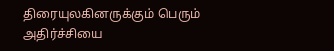திரையுலகினருக்கும் பெரும் அதிர்ச்சியை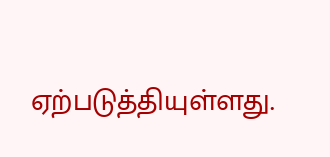ஏற்படுத்தியுள்ளது.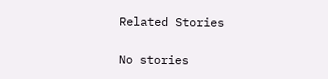Related Stories

No stories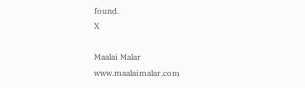found.
X

Maalai Malar
www.maalaimalar.com